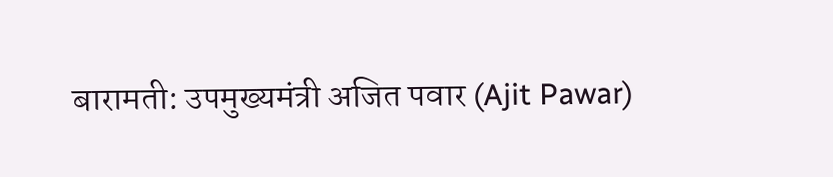बारामती: उपमुख्यमंत्री अजित पवार (Ajit Pawar)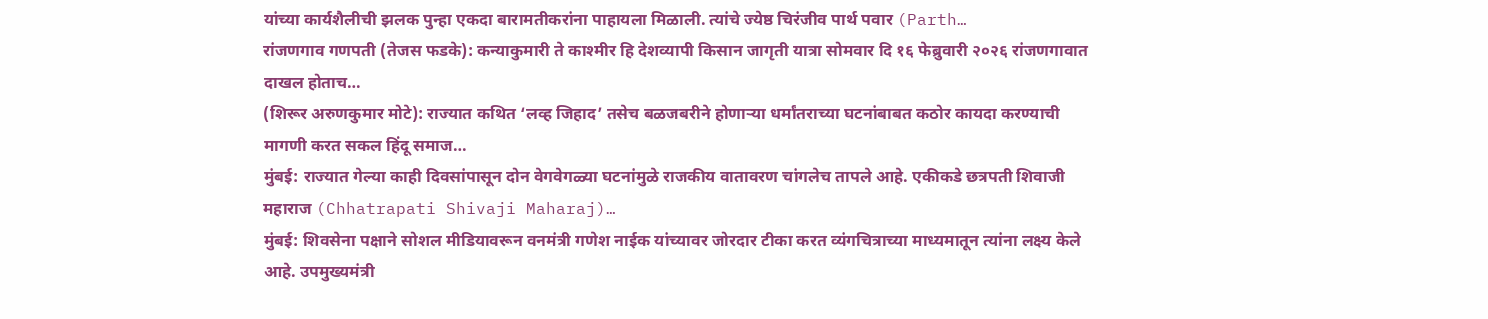यांच्या कार्यशैलीची झलक पुन्हा एकदा बारामतीकरांना पाहायला मिळाली. त्यांचे ज्येष्ठ चिरंजीव पार्थ पवार (Parth…
रांजणगाव गणपती (तेजस फडके): कन्याकुमारी ते काश्मीर हि देशव्यापी किसान जागृती यात्रा सोमवार दि १६ फेब्रुवारी २०२६ रांजणगावात दाखल होताच…
(शिरूर अरुणकुमार मोटे): राज्यात कथित ‘लव्ह जिहाद’ तसेच बळजबरीने होणाऱ्या धर्मांतराच्या घटनांबाबत कठोर कायदा करण्याची मागणी करत सकल हिंदू समाज…
मुंबई: राज्यात गेल्या काही दिवसांपासून दोन वेगवेगळ्या घटनांमुळे राजकीय वातावरण चांगलेच तापले आहे. एकीकडे छत्रपती शिवाजी महाराज (Chhatrapati Shivaji Maharaj)…
मुंबई: शिवसेना पक्षाने सोशल मीडियावरून वनमंत्री गणेश नाईक यांच्यावर जोरदार टीका करत व्यंगचित्राच्या माध्यमातून त्यांना लक्ष्य केले आहे. उपमुख्यमंत्री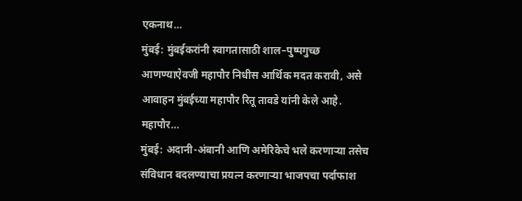एकनाथ…
मुंबई: मुंबईकरांनी स्वागतासाठी शाल–पुष्पगुच्छ आणण्याऐवजी महापौर निधीस आर्थिक मदत करावी, असे आवाहन मुंबईच्या महापौर रितू तावडे यांनी केले आहे. महापौर…
मुंबई: अदानी-अंबानी आणि अमेरिकेचे भले करणाऱ्या तसेच संविधान बदलण्याचा प्रयत्न करणाऱ्या भाजपचा पर्दाफाश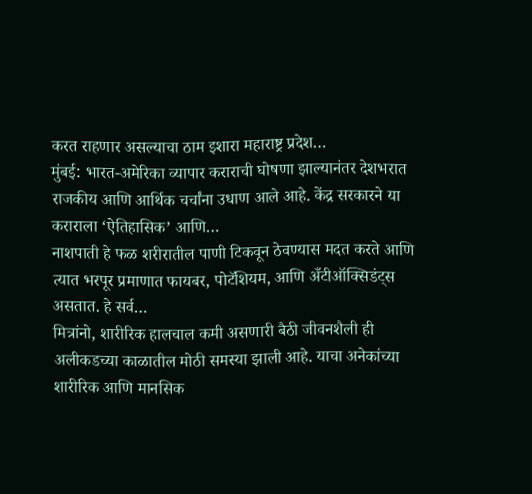करत राहणार असल्याचा ठाम इशारा महाराष्ट्र प्रदेश…
मुंबई: भारत-अमेरिका व्यापार कराराची घोषणा झाल्यानंतर देशभरात राजकीय आणि आर्थिक चर्चांना उधाण आले आहे. केंद्र सरकारने या कराराला ‘ऐतिहासिक’ आणि…
नाशपाती हे फळ शरीरातील पाणी टिकवून ठेवण्यास मदत करते आणि त्यात भरपूर प्रमाणात फायबर, पोटॅशियम, आणि अँटीऑक्सिडंट्स असतात. हे सर्व…
मित्रांनो, शारीरिक हालचाल कमी असणारी बैठी जीवनशैली ही अलीकडच्या काळातील मोठी समस्या झाली आहे. याचा अनेकांच्या शारीरिक आणि मानसिक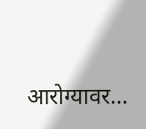आरोग्यावर…